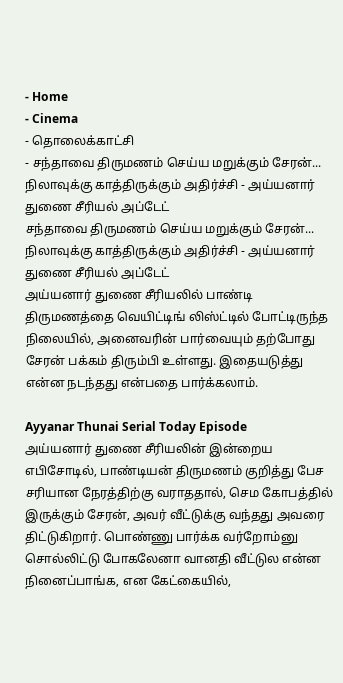- Home
- Cinema
- தொலைக்காட்சி
- சந்தாவை திருமணம் செய்ய மறுக்கும் சேரன்... நிலாவுக்கு காத்திருக்கும் அதிர்ச்சி - அய்யனார் துணை சீரியல் அப்டேட்
சந்தாவை திருமணம் செய்ய மறுக்கும் சேரன்... நிலாவுக்கு காத்திருக்கும் அதிர்ச்சி - அய்யனார் துணை சீரியல் அப்டேட்
அய்யனார் துணை சீரியலில் பாண்டி திருமணத்தை வெயிட்டிங் லிஸ்ட்டில் போட்டிருந்த நிலையில், அனைவரின் பார்வையும் தற்போது சேரன் பக்கம் திரும்பி உள்ளது. இதையடுத்து என்ன நடந்தது என்பதை பார்க்கலாம்.

Ayyanar Thunai Serial Today Episode
அய்யனார் துணை சீரியலின் இன்றைய எபிசோடில், பாண்டியன் திருமணம் குறித்து பேச சரியான நேரத்திற்கு வராததால், செம கோபத்தில் இருக்கும் சேரன், அவர் வீட்டுக்கு வந்தது அவரை திட்டுகிறார். பொண்ணு பார்க்க வர்றோம்னு சொல்லிட்டு போகலேனா வானதி வீட்டுல என்ன நினைப்பாங்க, என கேட்கையில்,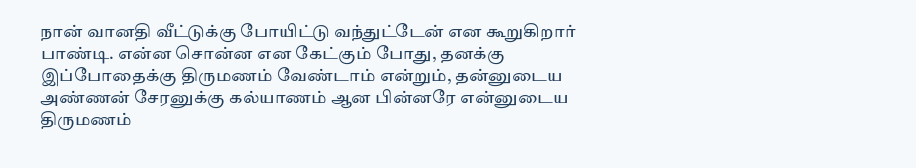நான் வானதி வீட்டுக்கு போயிட்டு வந்துட்டேன் என கூறுகிறார் பாண்டி. என்ன சொன்ன என கேட்கும் போது, தனக்கு இப்போதைக்கு திருமணம் வேண்டாம் என்றும், தன்னுடைய அண்ணன் சேரனுக்கு கல்யாணம் ஆன பின்னரே என்னுடைய திருமணம்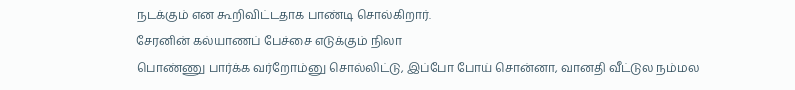நடக்கும் என கூறிவிட்டதாக பாண்டி சொல்கிறார்.
சேரனின் கல்யாணப் பேச்சை எடுக்கும் நிலா
பொண்ணு பார்க்க வர்றோம்னு சொல்லிட்டு, இப்போ போய் சொன்னா, வானதி வீட்டுல நம்மல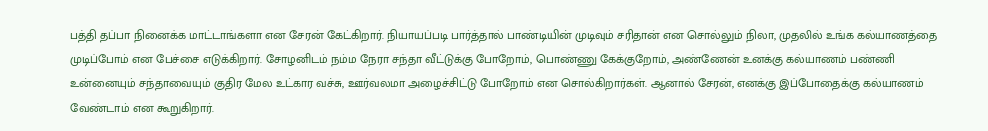பத்தி தப்பா நினைக்க மாட்டாங்களா என சேரன் கேட்கிறார். நியாயப்படி பார்த்தால் பாண்டியின் முடிவும் சரிதான் என சொல்லும் நிலா, முதலில் உங்க கல்யாணத்தை முடிப்போம் என பேச்சை எடுக்கிறார். சோழனிடம் நம்ம நேரா சந்தா வீட்டுக்கு போறோம், பொண்ணு கேக்குறோம், அண்ணேன் உனக்கு கல்யாணம் பண்ணி உன்னையும் சந்தாவையும் குதிர மேல உட்கார வச்சு, ஊர்வலமா அழைச்சிட்டு போறோம் என சொல்கிறார்கள். ஆனால் சேரன், எனக்கு இப்போதைக்கு கல்யாணம் வேண்டாம் என கூறுகிறார்.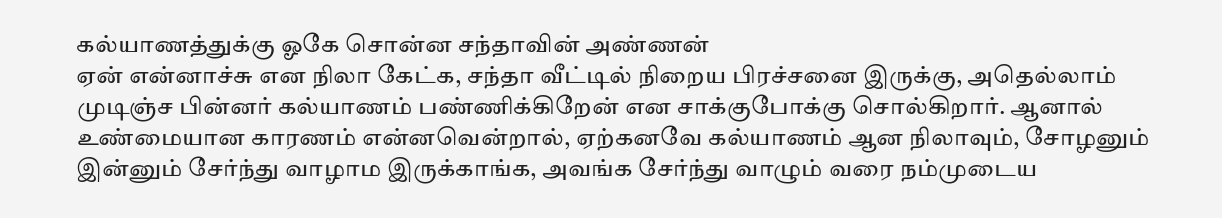கல்யாணத்துக்கு ஓகே சொன்ன சந்தாவின் அண்ணன்
ஏன் என்னாச்சு என நிலா கேட்க, சந்தா வீட்டில் நிறைய பிரச்சனை இருக்கு, அதெல்லாம் முடிஞ்ச பின்னர் கல்யாணம் பண்ணிக்கிறேன் என சாக்குபோக்கு சொல்கிறார். ஆனால் உண்மையான காரணம் என்னவென்றால், ஏற்கனவே கல்யாணம் ஆன நிலாவும், சோழனும் இன்னும் சேர்ந்து வாழாம இருக்காங்க, அவங்க சேர்ந்து வாழும் வரை நம்முடைய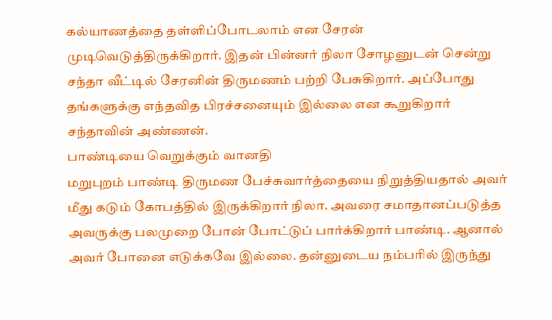கல்யாணத்தை தள்ளிப்போடலாம் என சேரன் முடிவெடுத்திருக்கிறார். இதன் பின்னர் நிலா சோழனுடன் சென்று சந்தா வீட்டில் சேரனின் திருமணம் பற்றி பேசுகிறார். அப்போது தங்களுக்கு எந்தவித பிரச்சனையும் இல்லை என கூறுகிறார் சந்தாவின் அண்ணன்.
பாண்டியை வெறுக்கும் வானதி
மறுபுறம் பாண்டி திருமண பேச்சுவார்த்தையை நிறுத்தியதால் அவர் மீது கடும் கோபத்தில் இருக்கிறார் நிலா. அவரை சமாதானப்படுத்த அவருக்கு பலமுறை போன் போட்டுப் பார்க்கிறார் பாண்டி. ஆனால் அவர் போனை எடுக்கவே இல்லை. தன்னுடைய நம்பரில் இருந்து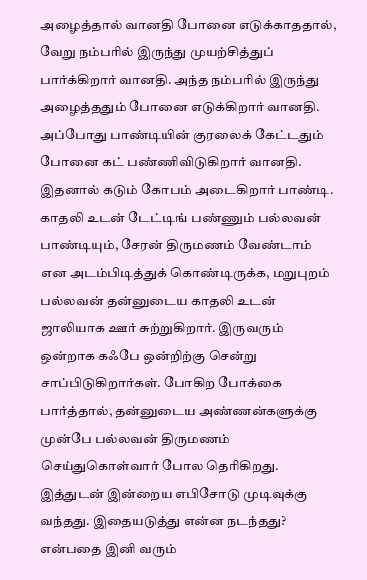அழைத்தால் வானதி போனை எடுக்காததால், வேறு நம்பரில் இருந்து முயற்சித்துப் பார்க்கிறார் வானதி. அந்த நம்பரில் இருந்து அழைத்ததும் போனை எடுக்கிறார் வானதி. அப்போது பாண்டியின் குரலைக் கேட்டதும் போனை கட் பண்ணிவிடுகிறார் வானதி. இதனால் கடும் கோபம் அடைகிறார் பாண்டி.
காதலி உடன் டேட்டிங் பண்ணும் பல்லவன்
பாண்டியும், சேரன் திருமணம் வேண்டாம் என அடம்பிடித்துக் கொண்டிருக்க, மறுபுறம் பல்லவன் தன்னுடைய காதலி உடன் ஜாலியாக ஊர் சுற்றுகிறார். இருவரும் ஒன்றாக கஃபே ஒன்றிற்கு சென்று சாப்பிடுகிறார்கள். போகிற போக்கை பார்த்தால், தன்னுடைய அண்ணன்களுக்கு முன்பே பல்லவன் திருமணம் செய்துகொள்வார் போல தெரிகிறது. இத்துடன் இன்றைய எபிசோடு முடிவுக்கு வந்தது. இதையடுத்து என்ன நடந்தது? என்பதை இனி வரும்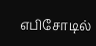எபிசோடில்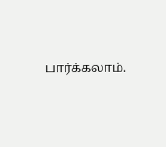பார்க்கலாம்.